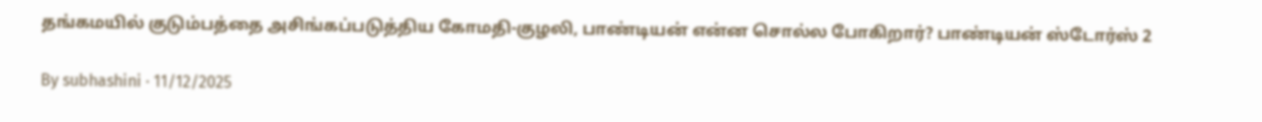தங்கமயில் குடும்பத்தை அசிங்கப்படுத்திய கோமதி-குழலி, பாண்டியன் என்ன சொல்ல போகிறார்? பாண்டியன் ஸ்டோர்ஸ் 2

By subhashini · 11/12/2025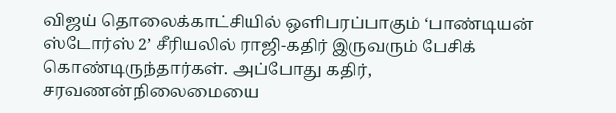விஜய் தொலைக்காட்சியில் ஒளிபரப்பாகும் ‘பாண்டியன் ஸ்டோர்ஸ் 2’ சீரியலில் ராஜி-கதிர் இருவரும் பேசிக் கொண்டிருந்தார்கள். அப்போது கதிர், சரவணன்நிலைமையை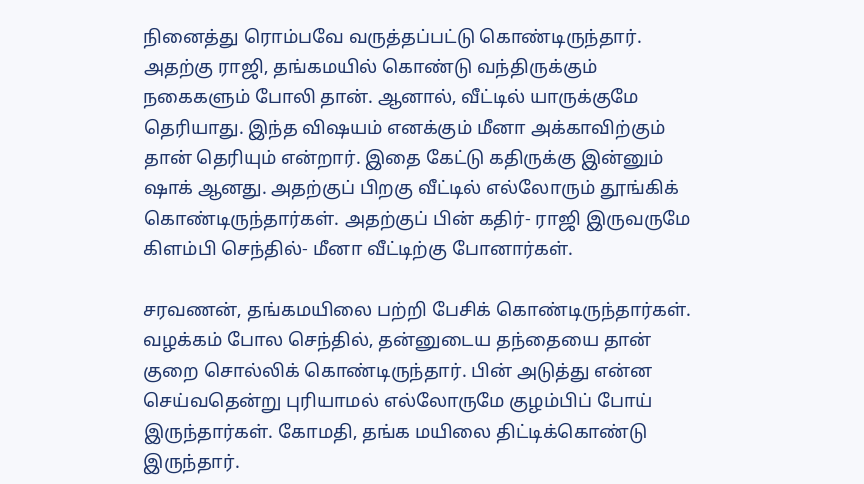நினைத்து ரொம்பவே வருத்தப்பட்டு கொண்டிருந்தார். அதற்கு ராஜி, தங்கமயில் கொண்டு வந்திருக்கும் நகைகளும் போலி தான். ஆனால், வீட்டில் யாருக்குமே தெரியாது. இந்த விஷயம் எனக்கும் மீனா அக்காவிற்கும் தான் தெரியும் என்றார். இதை கேட்டு கதிருக்கு இன்னும் ஷாக் ஆனது. அதற்குப் பிறகு வீட்டில் எல்லோரும் தூங்கிக் கொண்டிருந்தார்கள். அதற்குப் பின் கதிர்- ராஜி இருவருமே கிளம்பி செந்தில்- மீனா வீட்டிற்கு போனார்கள்.

சரவணன், தங்கமயிலை பற்றி பேசிக் கொண்டிருந்தார்கள். வழக்கம் போல செந்தில், தன்னுடைய தந்தையை தான் குறை சொல்லிக் கொண்டிருந்தார். பின் அடுத்து என்ன செய்வதென்று புரியாமல் எல்லோருமே குழம்பிப் போய் இருந்தார்கள். கோமதி, தங்க மயிலை திட்டிக்கொண்டு இருந்தார்.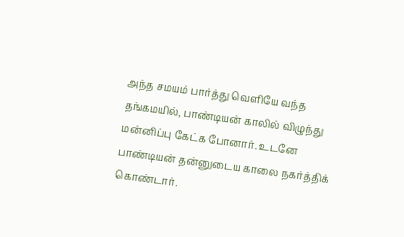அந்த சமயம் பார்த்து வெளியே வந்த தங்கமயில், பாண்டியன் காலில் விழுந்து மன்னிப்பு கேட்க போனார். உடனே பாண்டியன் தன்னுடைய காலை நகர்த்திக் கொண்டார்.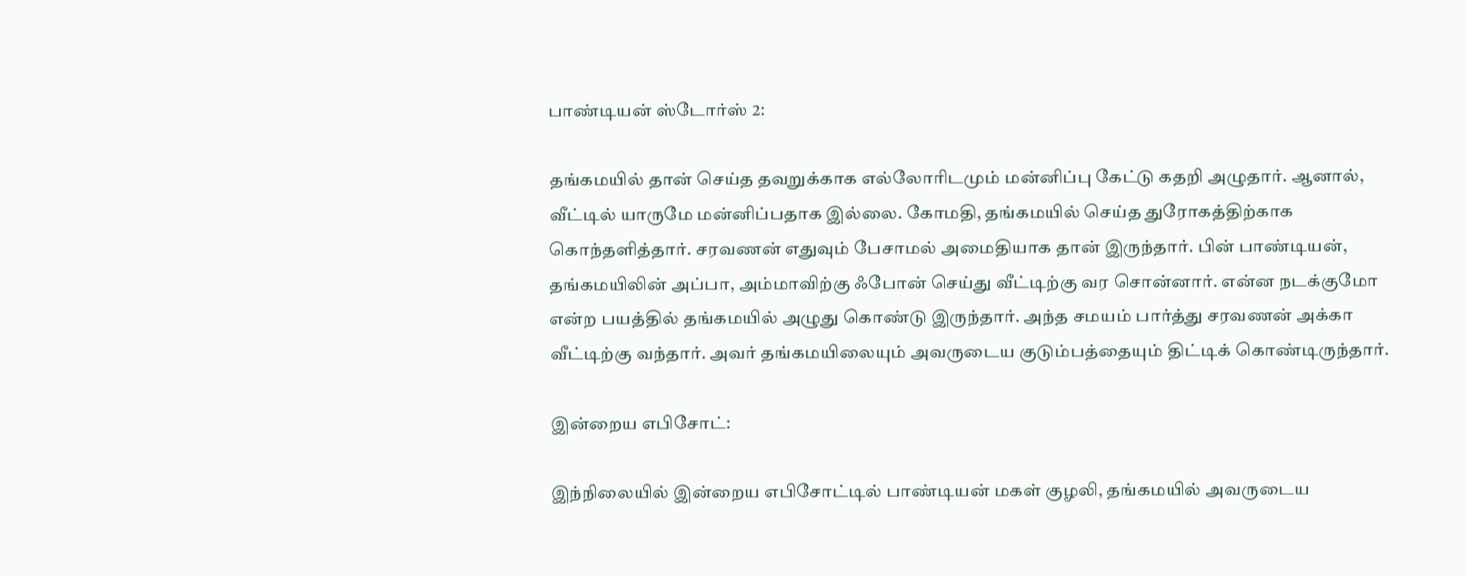பாண்டியன் ஸ்டோர்ஸ் 2:

தங்கமயில் தான் செய்த தவறுக்காக எல்லோரிடமும் மன்னிப்பு கேட்டு கதறி அழுதார். ஆனால், வீட்டில் யாருமே மன்னிப்பதாக இல்லை. கோமதி, தங்கமயில் செய்த துரோகத்திற்காக கொந்தளித்தார். சரவணன் எதுவும் பேசாமல் அமைதியாக தான் இருந்தார். பின் பாண்டியன், தங்கமயிலின் அப்பா, அம்மாவிற்கு ஃபோன் செய்து வீட்டிற்கு வர சொன்னார். என்ன நடக்குமோ என்ற பயத்தில் தங்கமயில் அழுது கொண்டு இருந்தார். அந்த சமயம் பார்த்து சரவணன் அக்கா வீட்டிற்கு வந்தார். அவர் தங்கமயிலையும் அவருடைய குடும்பத்தையும் திட்டிக் கொண்டிருந்தார்.

இன்றைய எபிசோட்:

இந்நிலையில் இன்றைய எபிசோட்டில் பாண்டியன் மகள் குழலி, தங்கமயில் அவருடைய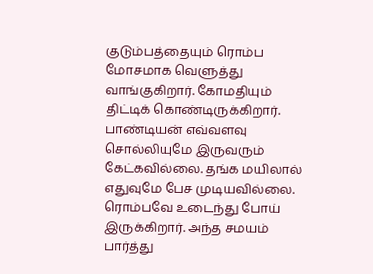குடும்பத்தையும் ரொம்ப மோசமாக வெளுத்து வாங்குகிறார். கோமதியும் திட்டிக் கொண்டிருக்கிறார். பாண்டியன் எவ்வளவு சொல்லியுமே இருவரும் கேட்கவில்லை. தங்க மயிலால் எதுவுமே பேச முடியவில்லை. ரொம்பவே உடைந்து போய் இருக்கிறார். அந்த சமயம் பார்த்து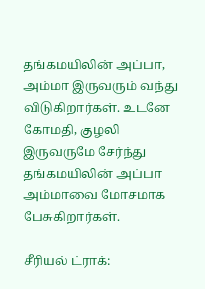தங்கமயிலின் அப்பா, அம்மா இருவரும் வந்து விடுகிறார்கள். உடனே கோமதி, குழலி இருவருமே சேர்ந்து தங்கமயிலின் அப்பா அம்மாவை மோசமாக பேசுகிறார்கள்.

சீரியல் ட்ராக்: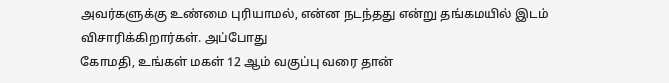அவர்களுக்கு உண்மை புரியாமல், என்ன நடந்தது என்று தங்கமயில் இடம் விசாரிக்கிறார்கள். அப்போது
கோமதி, உங்கள் மகள் 12 ஆம் வகுப்பு வரை தான்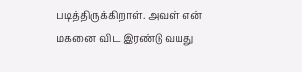படித்திருக்கிறாள். அவள் என் மகனை விட இரண்டு வயது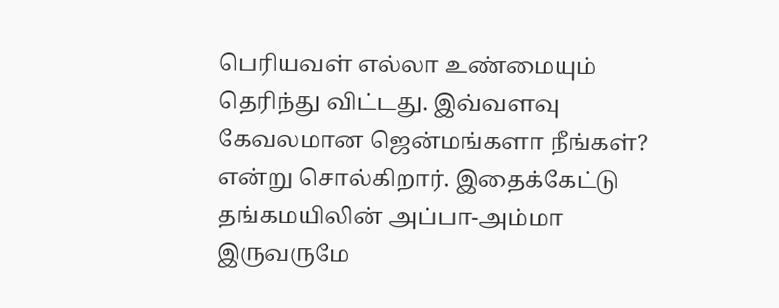பெரியவள் எல்லா உண்மையும் தெரிந்து விட்டது. இவ்வளவு கேவலமான ஜென்மங்களா நீங்கள்? என்று சொல்கிறார். இதைக்கேட்டு தங்கமயிலின் அப்பா-அம்மா இருவருமே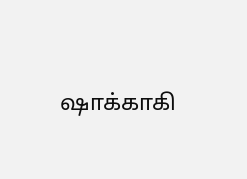ஷாக்காகி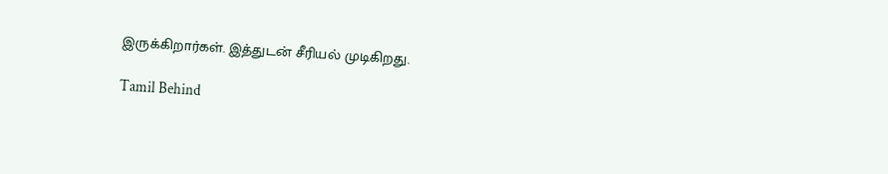இருக்கிறார்கள். இத்துடன் சீரியல் முடிகிறது.

Tamil Behind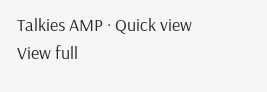Talkies AMP · Quick view
View full